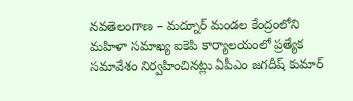నవతెలంగాణ – మద్నూర్ మండల కేంద్రంలోని మహిళా సమాఖ్య ఐకెపి కార్యాలయంలో ప్రత్యేక సమావేశం నిర్వహించినట్లు ఏపీఎం జగదీష్ కుమార్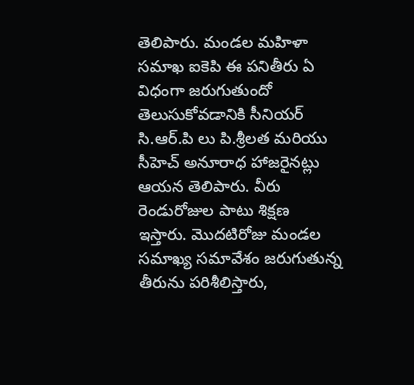తెలిపారు. మండల మహిళా సమాఖ ఐకెపి ఈ పనితీరు ఏ విధంగా జరుగుతుందో తెలుసుకోవడానికి సీనియర్ సి.ఆర్.పి లు పి.శ్రీలత మరియు సీహెచ్ అనూరాధ హాజరైనట్లు ఆయన తెలిపారు. వీరు రెండురోజుల పాటు శిక్షణ ఇస్తారు. మొదటిరోజు మండల సమాఖ్య సమావేశం జరుగుతున్న తీరును పరిశీలిస్తారు,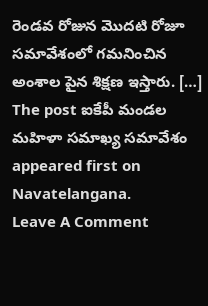రెండవ రోజున మొదటి రోజూ సమావేశంలో గమనించిన అంశాల పైన శిక్షణ ఇస్తారు. […]
The post ఐకేపీ మండల మహిళా సమాఖ్య సమావేశం appeared first on Navatelangana.
Leave A Comment